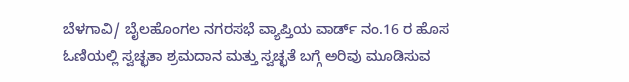ಬೆಳಗಾವಿ/ ಬೈಲಹೊಂಗಲ ನಗರಸಭೆ ವ್ಯಾಪ್ತಿಯ ವಾರ್ಡ್ ನಂ.16 ರ ಹೊಸ ಓಣಿಯಲ್ಲಿ ಸ್ವಚ್ಛತಾ ಶ್ರಮದಾನ ಮತ್ತು ಸ್ವಚ್ಛತೆ ಬಗ್ಗೆ ಅರಿವು ಮೂಡಿಸುವ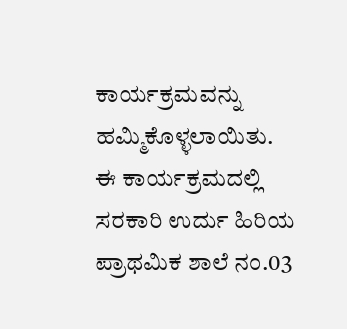ಕಾರ್ಯಕ್ರಮವನ್ನು ಹಮ್ಮಿಕೊಳ್ಳಲಾಯಿತು.
ಈ ಕಾರ್ಯಕ್ರಮದಲ್ಲಿ ಸರಕಾರಿ ಉರ್ದು ಹಿರಿಯ ಪ್ರಾಥಮಿಕ ಶಾಲೆ ನಂ.03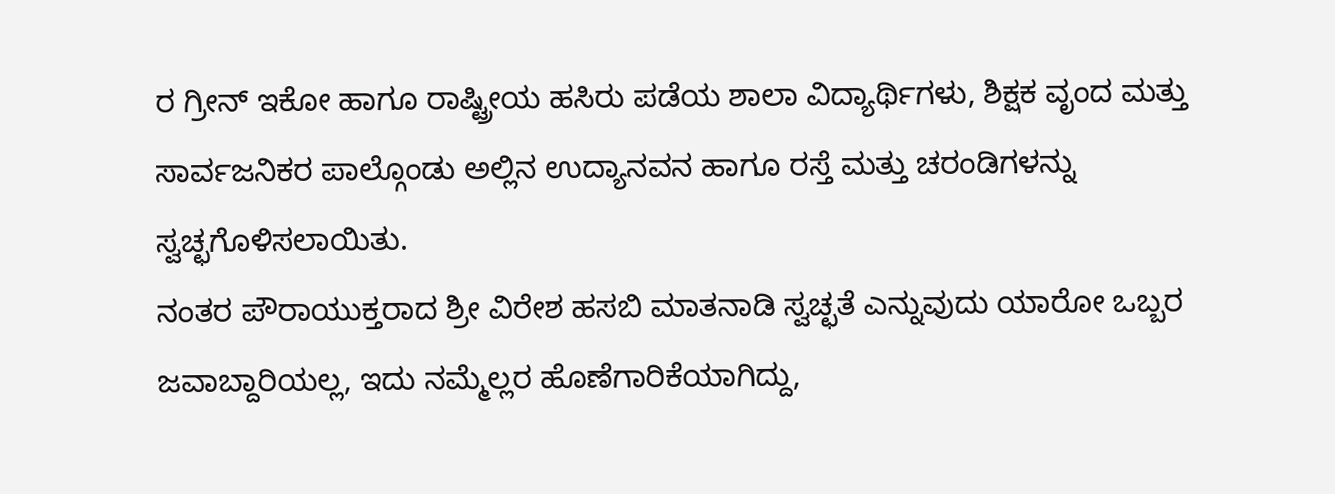ರ ಗ್ರೀನ್ ಇಕೋ ಹಾಗೂ ರಾಷ್ಟ್ರೀಯ ಹಸಿರು ಪಡೆಯ ಶಾಲಾ ವಿದ್ಯಾರ್ಥಿಗಳು, ಶಿಕ್ಷಕ ವೃಂದ ಮತ್ತು ಸಾರ್ವಜನಿಕರ ಪಾಲ್ಗೊಂಡು ಅಲ್ಲಿನ ಉದ್ಯಾನವನ ಹಾಗೂ ರಸ್ತೆ ಮತ್ತು ಚರಂಡಿಗಳನ್ನು ಸ್ವಚ್ಛಗೊಳಿಸಲಾಯಿತು.
ನಂತರ ಪೌರಾಯುಕ್ತರಾದ ಶ್ರೀ ವಿರೇಶ ಹಸಬಿ ಮಾತನಾಡಿ ಸ್ವಚ್ಛತೆ ಎನ್ನುವುದು ಯಾರೋ ಒಬ್ಬರ ಜವಾಬ್ದಾರಿಯಲ್ಲ, ಇದು ನಮ್ಮೆಲ್ಲರ ಹೊಣೆಗಾರಿಕೆಯಾಗಿದ್ದು,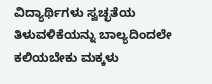ವಿದ್ಯಾರ್ಥಿಗಳು ಸ್ವಚ್ಛತೆಯ ತಿಳುವಳಿಕೆಯನ್ನು ಬಾಲ್ಯದಿಂದಲೇ ಕಲಿಯಬೇಕು ಮಕ್ಕಳು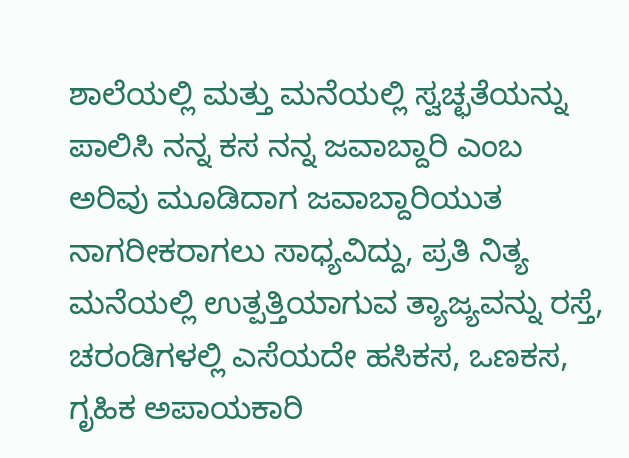ಶಾಲೆಯಲ್ಲಿ ಮತ್ತು ಮನೆಯಲ್ಲಿ ಸ್ವಚ್ಛತೆಯನ್ನು ಪಾಲಿಸಿ ನನ್ನ ಕಸ ನನ್ನ ಜವಾಬ್ದಾರಿ ಎಂಬ ಅರಿವು ಮೂಡಿದಾಗ ಜವಾಬ್ದಾರಿಯುತ ನಾಗರೀಕರಾಗಲು ಸಾಧ್ಯವಿದ್ದು, ಪ್ರತಿ ನಿತ್ಯ ಮನೆಯಲ್ಲಿ ಉತ್ಪತ್ತಿಯಾಗುವ ತ್ಯಾಜ್ಯವನ್ನು ರಸ್ತೆ, ಚರಂಡಿಗಳಲ್ಲಿ ಎಸೆಯದೇ ಹಸಿಕಸ, ಒಣಕಸ, ಗೃಹಿಕ ಅಪಾಯಕಾರಿ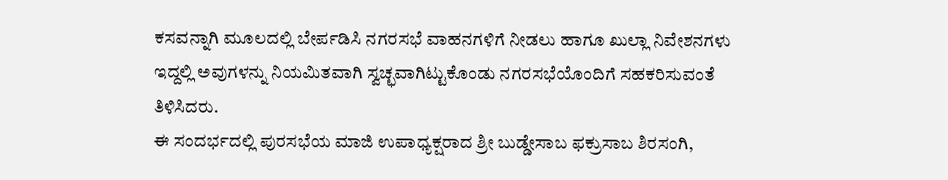ಕಸವನ್ನಾಗಿ ಮೂಲದಲ್ಲಿ ಬೇರ್ಪಡಿಸಿ ನಗರಸಭೆ ವಾಹನಗಳಿಗೆ ನೀಡಲು ಹಾಗೂ ಖುಲ್ಲಾ ನಿವೇಶನಗಳು ಇದ್ದಲ್ಲಿ ಅವುಗಳನ್ನು ನಿಯಮಿತವಾಗಿ ಸ್ವಚ್ಛವಾಗಿಟ್ಟುಕೊಂಡು ನಗರಸಭೆಯೊಂದಿಗೆ ಸಹಕರಿಸುವಂತೆ ತಿಳಿಸಿದರು.
ಈ ಸಂದರ್ಭದಲ್ಲಿ ಪುರಸಭೆಯ ಮಾಜಿ ಉಪಾಧ್ಯಕ್ಷರಾದ ಶ್ರೀ ಬುಡ್ಡೇಸಾಬ ಫಕ್ರುಸಾಬ ಶಿರಸಂಗಿ,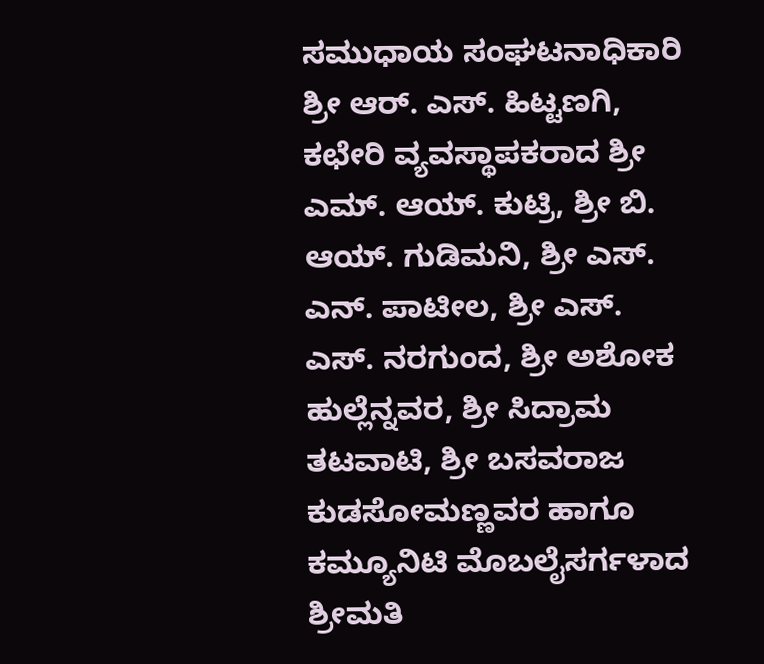ಸಮುಧಾಯ ಸಂಘಟನಾಧಿಕಾರಿ ಶ್ರೀ ಆರ್. ಎಸ್. ಹಿಟ್ಟಣಗಿ, ಕಛೇರಿ ವ್ಯವಸ್ಥಾಪಕರಾದ ಶ್ರೀ ಎಮ್. ಆಯ್. ಕುಟ್ರಿ, ಶ್ರೀ ಬಿ. ಆಯ್. ಗುಡಿಮನಿ, ಶ್ರೀ ಎಸ್. ಎನ್. ಪಾಟೀಲ, ಶ್ರೀ ಎಸ್. ಎಸ್. ನರಗುಂದ, ಶ್ರೀ ಅಶೋಕ ಹುಲ್ಲೆನ್ನವರ, ಶ್ರೀ ಸಿದ್ರಾಮ ತಟವಾಟಿ, ಶ್ರೀ ಬಸವರಾಜ ಕುಡಸೋಮಣ್ಣವರ ಹಾಗೂ ಕಮ್ಯೂನಿಟಿ ಮೊಬಲೈಸರ್ಗಳಾದ ಶ್ರೀಮತಿ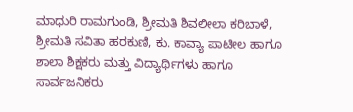ಮಾಧುರಿ ರಾಮಗುಂಡಿ, ಶ್ರೀಮತಿ ಶಿವಲೀಲಾ ಕರಿಬಾಳೆ, ಶ್ರೀಮತಿ ಸವಿತಾ ಹರಕುಣಿ, ಕು. ಕಾವ್ಯಾ ಪಾಟೀಲ ಹಾಗೂ ಶಾಲಾ ಶಿಕ್ಷಕರು ಮತ್ತು ವಿದ್ಯಾರ್ಥಿಗಳು ಹಾಗೂ ಸಾರ್ವಜನಿಕರು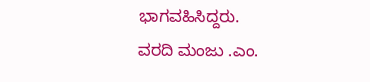ಭಾಗವಹಿಸಿದ್ದರು.
ವರದಿ ಮಂಜು .ಎಂ.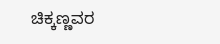ಚಿಕ್ಕಣ್ಣವರ